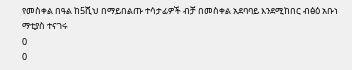የመስቀል በዓል ከ5ሺህ በማይበልጡ ተሳታፊዎች ብቻ በመስቀል አደባባይ እንደሚከበር ብፅዕ አቡነ ማቲያስ ተናገሩ
0
0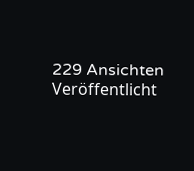229 Ansichten
Veröffentlicht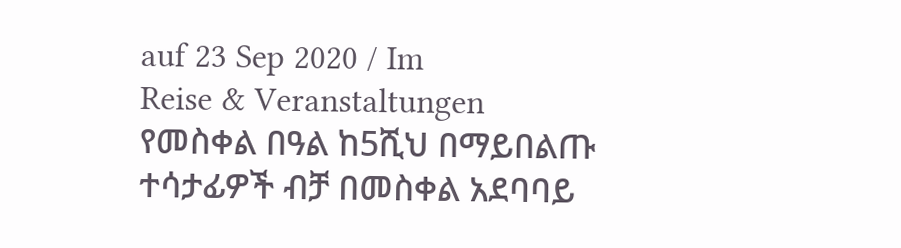auf 23 Sep 2020 / Im
Reise & Veranstaltungen
የመስቀል በዓል ከ5ሺህ በማይበልጡ ተሳታፊዎች ብቻ በመስቀል አደባባይ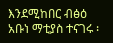እንደሚከበር ብፅዕ አቡነ ማቲያስ ተናገሩ ፡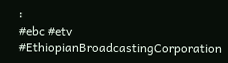፡
#ebc #etv
#EthiopianBroadcastingCorporation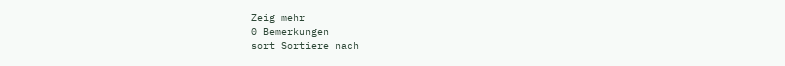Zeig mehr
0 Bemerkungen
sort Sortiere nach